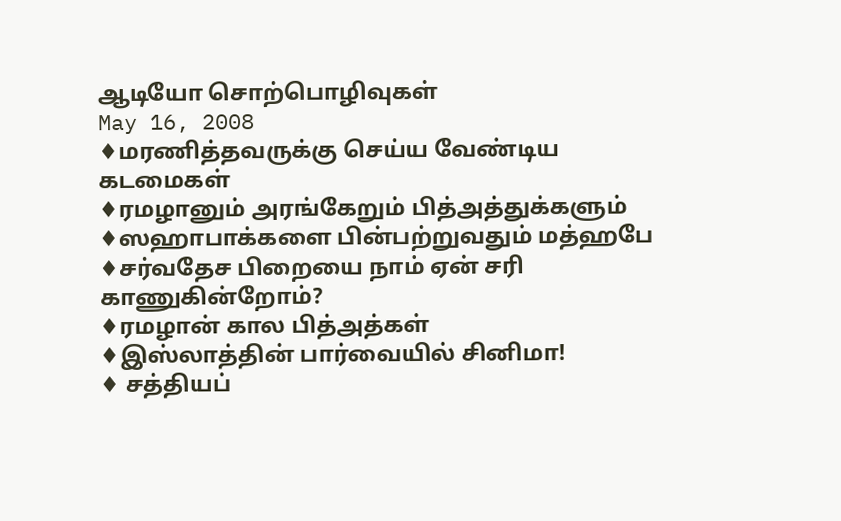ஆடியோ சொற்பொழிவுகள்
May 16, 2008
♦மரணித்தவருக்கு செய்ய வேண்டிய கடமைகள்
♦ரமழானும் அரங்கேறும் பித்அத்துக்களும்
♦ஸஹாபாக்களை பின்பற்றுவதும் மத்ஹபே
♦சர்வதேச பிறையை நாம் ஏன் சரி காணுகின்றோம்?
♦ரமழான் கால பித்அத்கள்
♦இஸ்லாத்தின் பார்வையில் சினிமா!
♦ சத்தியப்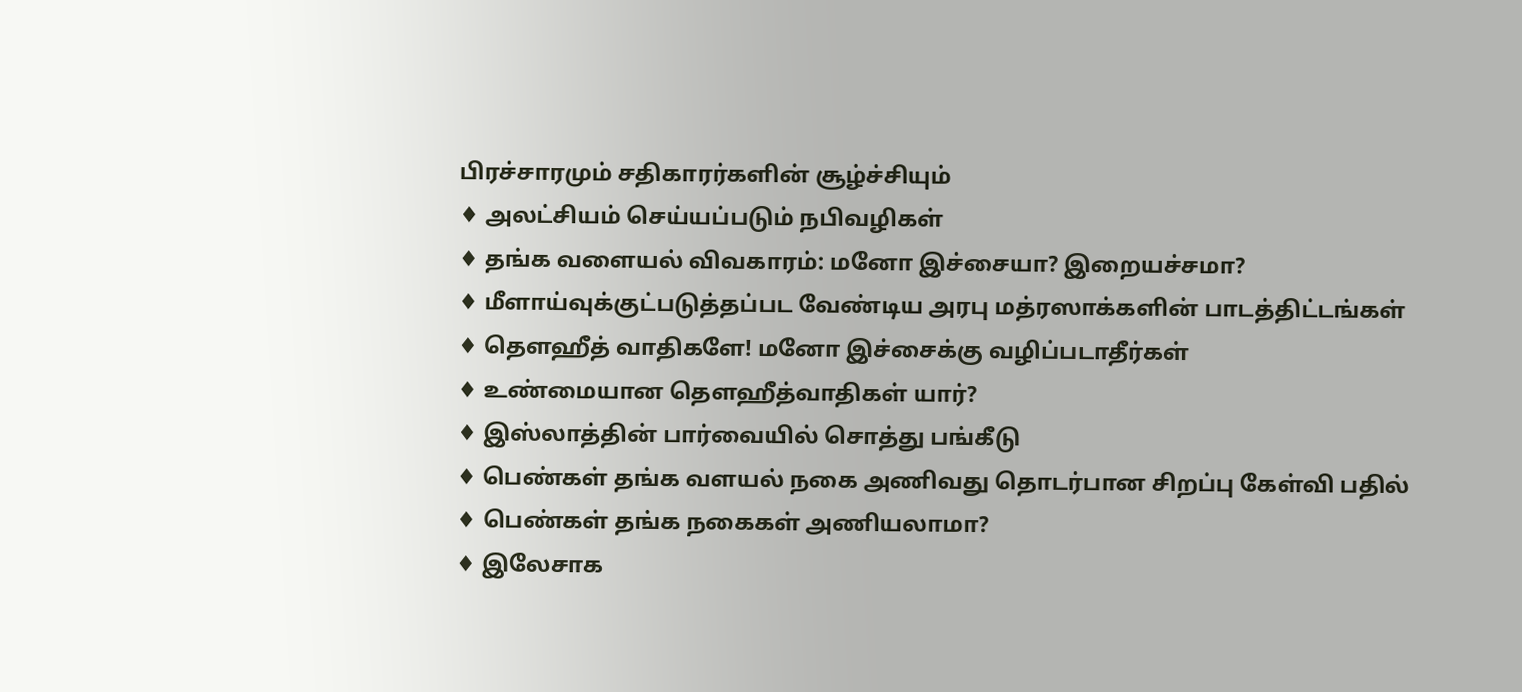பிரச்சாரமும் சதிகாரர்களின் சூழ்ச்சியும்
♦ அலட்சியம் செய்யப்படும் நபிவழிகள்
♦ தங்க வளையல் விவகாரம்: மனோ இச்சையா? இறையச்சமா?
♦ மீளாய்வுக்குட்படுத்தப்பட வேண்டிய அரபு மத்ரஸாக்களின் பாடத்திட்டங்கள்
♦ தௌஹீத் வாதிகளே! மனோ இச்சைக்கு வழிப்படாதீர்கள்
♦ உண்மையான தௌஹீத்வாதிகள் யார்?
♦ இஸ்லாத்தின் பார்வையில் சொத்து பங்கீடு
♦ பெண்கள் தங்க வளயல் நகை அணிவது தொடர்பான சிறப்பு கேள்வி பதில்
♦ பெண்கள் தங்க நகைகள் அணியலாமா?
♦ இலேசாக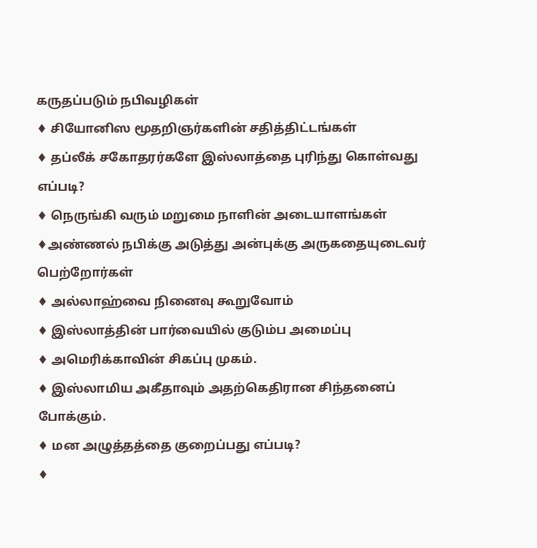கருதப்படும் நபிவழிகள்
♦ சியோனிஸ மூதறிஞர்களின் சதித்திட்டங்கள்
♦ தப்லீக் சகோதரர்களே இஸ்லாத்தை புரிந்து கொள்வது எப்படி?
♦ நெருங்கி வரும் மறுமை நாளின் அடையாளங்கள்
♦அண்ணல் நபிக்கு அடுத்து அன்புக்கு அருகதையுடைவர் பெற்றோர்கள்
♦ அல்லாஹ்வை நினைவு கூறுவோம்
♦ இஸ்லாத்தின் பார்வையில் குடும்ப அமைப்பு
♦ அமெரிக்காவின் சிகப்பு முகம்.
♦ இஸ்லாமிய அகீதாவும் அதற்கெதிரான சிந்தனைப் போக்கும்.
♦ மன அழுத்தத்தை குறைப்பது எப்படி?
♦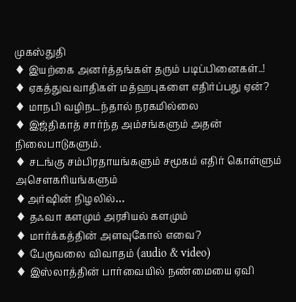முகஸ்துதி
♦ இயற்கை அனர்த்தங்கள் தரும் படிப்பினைகள்..!
♦ ஏகத்துவவாதிகள் மத்ஹபுகளை எதிர்ப்பது ஏன்?
♦ மாநபி வழிநடந்தால் நரகமில்லை
♦ இஜ்திகாத் சார்ந்த அம்சங்களும் அதன் நிலைபாடுகளும்.
♦ சடங்கு சம்பிரதாயங்களும் சமூகம் எதிர் கொள்ளும் அசௌகரியங்களும்
♦அர்ஷின் நிழலில்…
♦ தஃவா களமும் அரசியல் களமும்
♦ மார்க்கத்தின் அளவுகோல் எவை?
♦ பேருவலை விவாதம் (audio & video)
♦ இஸ்லாத்தின் பார்வையில் நண்மையை ஏவி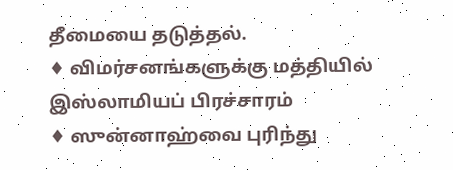தீமையை தடுத்தல்.
♦ விமர்சனங்களுக்கு மத்தியில் இஸ்லாமியப் பிரச்சாரம்
♦ ஸுன்னாஹ்வை புரிந்து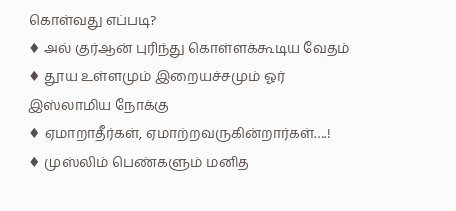கொள்வது எப்படி?
♦ அல் குர்ஆன் புரிந்து கொள்ளக்கூடிய வேதம்
♦ தூய உள்ளமும் இறையச்சமும் ஓர் இஸ்லாமிய நோக்கு
♦ ஏமாறாதீர்கள், ஏமாற்றவருகின்றார்கள்….!
♦ முஸ்லிம் பெண்களும் மனித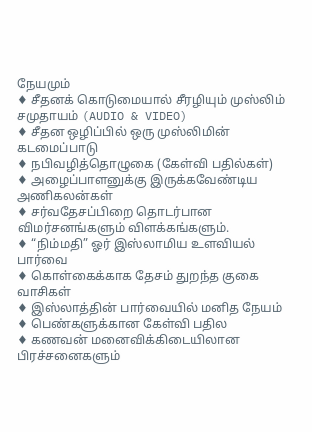நேயமும்
♦ சீதனக் கொடுமையால் சீரழியும் முஸ்லிம் சமுதாயம் (AUDIO & VIDEO)
♦ சீதன ஒழிப்பில் ஒரு முஸ்லிமின் கடமைப்பாடு
♦ நபிவழித்தொழுகை (கேள்வி பதில்கள்)
♦ அழைப்பாளனுக்கு இருக்கவேண்டிய அணிகலன்கள்
♦ சர்வதேசப்பிறை தொடர்பான விமர்சனங்களும் விளக்கங்களும்.
♦ “நிம்மதி” ஓர் இஸ்லாமிய உளவியல் பார்வை
♦ கொள்கைக்காக தேசம் துறந்த குகை வாசிகள்
♦ இஸ்லாத்தின் பார்வையில் மனித நேயம்
♦ பெண்களுக்கான கேள்வி பதில
♦ கணவன் மனைவிக்கிடையிலான பிரச்சனைகளும்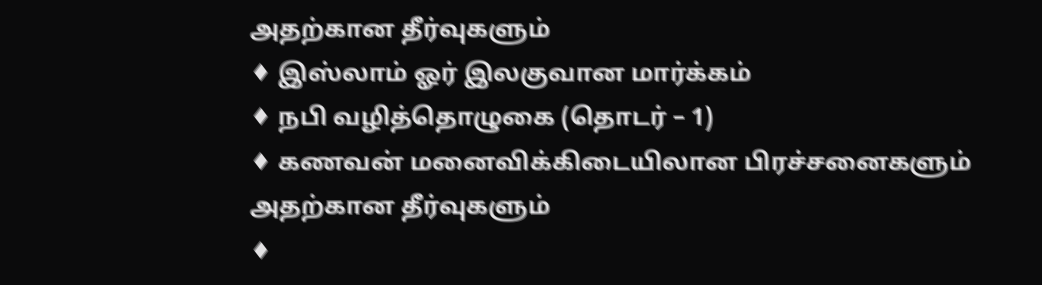அதற்கான தீர்வுகளும்
♦ இஸ்லாம் ஓர் இலகுவான மார்க்கம்
♦ நபி வழித்தொழுகை (தொடர் – 1)
♦ கணவன் மனைவிக்கிடையிலான பிரச்சனைகளும் அதற்கான தீர்வுகளும்
♦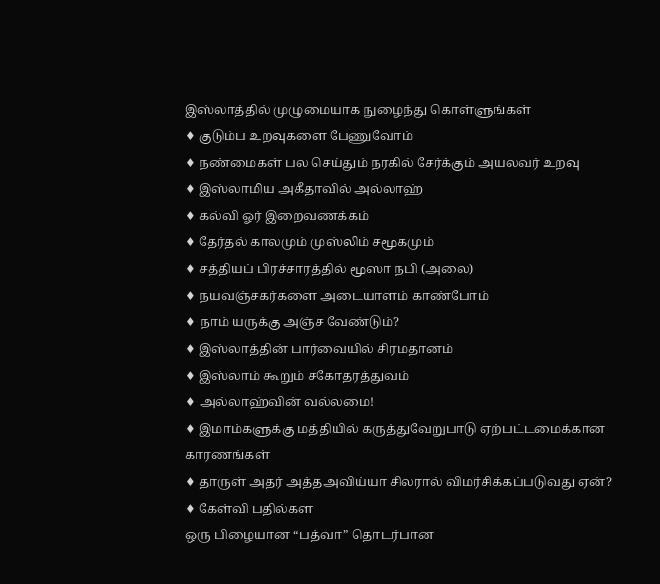இஸ்லாத்தில் முழுமையாக நுழைந்து கொள்ளுங்கள்
♦ குடும்ப உறவுகளை பேணுவோம்
♦ நண்மைகள் பல செய்தும் நரகில் சேர்க்கும் அயலவர் உறவு
♦ இஸ்லாமிய அகீதாவில் அல்லாஹ்
♦ கல்வி ஓர் இறைவணக்கம்
♦ தேர்தல் காலமும் முஸ்லிம் சமூகமும்
♦ சத்தியப் பிரச்சாரத்தில் மூஸா நபி (அலை)
♦ நயவஞ்சகர்களை அடையாளம் காண்போம்
♦ நாம் யருக்கு அஞ்ச வேண்டும்?
♦ இஸ்லாத்தின் பார்வையில் சிரமதானம்
♦ இஸ்லாம் கூறும் சகோதரத்துவம்
♦ அல்லாஹ்வின் வல்லமை!
♦ இமாம்களுக்கு மத்தியில் கருத்துவேறுபாடு ஏற்பட்டமைக்கான காரணங்கள்
♦ தாருள் அதர் அத்தஅவிய்யா சிலரால் விமர்சிக்கப்படுவது ஏன்?
♦ கேள்வி பதில்கள
ஒரு பிழையான “பத்வா” தொடர்பான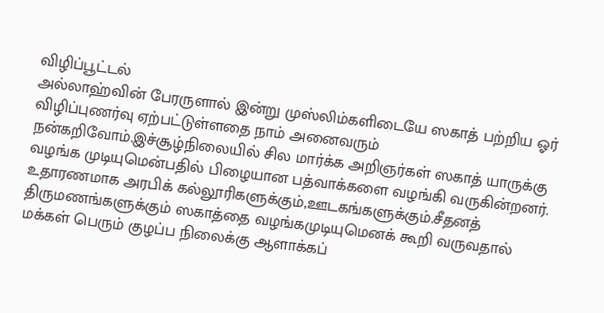விழிப்பூட்டல்
அல்லாஹ்வின் பேரருளால் இன்று முஸ்லிம்களிடையே ஸகாத் பற்றிய ஓர் விழிப்புணர்வு ஏற்பட்டுள்ளதை நாம் அனைவரும் நன்கறிவோம்.இச்சூழ்நிலையில் சில மார்க்க அறிஞர்கள் ஸகாத் யாருக்கு வழங்க முடியுமென்பதில் பிழையான பத்வாக்களை வழங்கி வருகின்றனர்.
உதாரணமாக அரபிக் கல்லூரிகளுக்கும்,ஊடகங்களுக்கும்.சீதனத் திருமணங்களுக்கும் ஸகாத்தை வழங்கமுடியுமெனக் கூறி வருவதால் மக்கள் பெரும் குழப்ப நிலைக்கு ஆளாக்கப்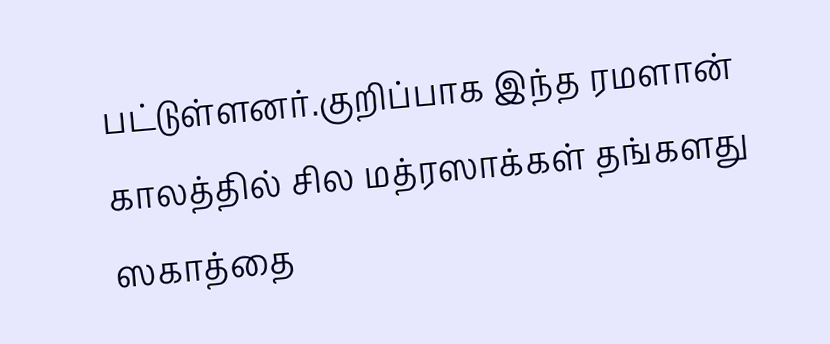பட்டுள்ளனர்.குறிப்பாக இந்த ரமளான் காலத்தில் சில மத்ரஸாக்கள் தங்களது ஸகாத்தை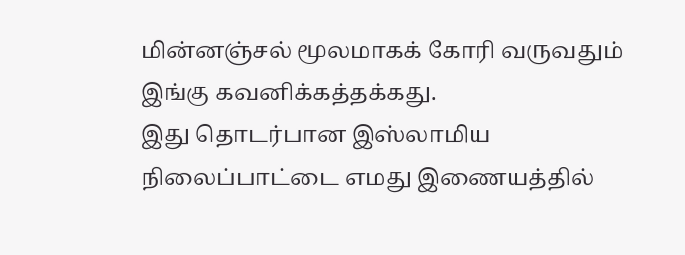மின்னஞ்சல் மூலமாகக் கோரி வருவதும் இங்கு கவனிக்கத்தக்கது.
இது தொடர்பான இஸ்லாமிய நிலைப்பாட்டை எமது இணையத்தில்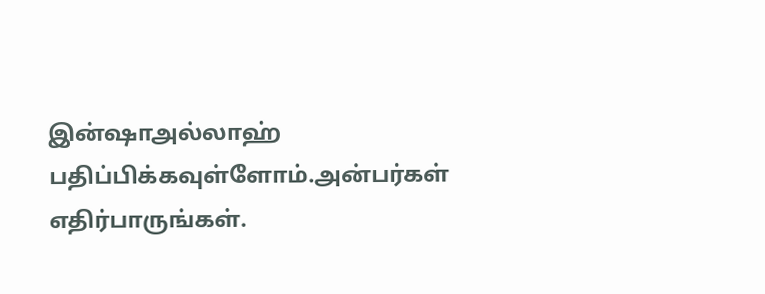இன்ஷாஅல்லாஹ் பதிப்பிக்கவுள்ளோம்.அன்பர்கள் எதிர்பாருங்கள்.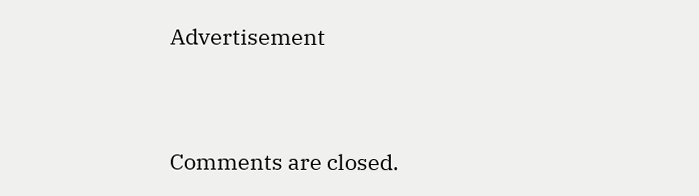Advertisement


Comments are closed.